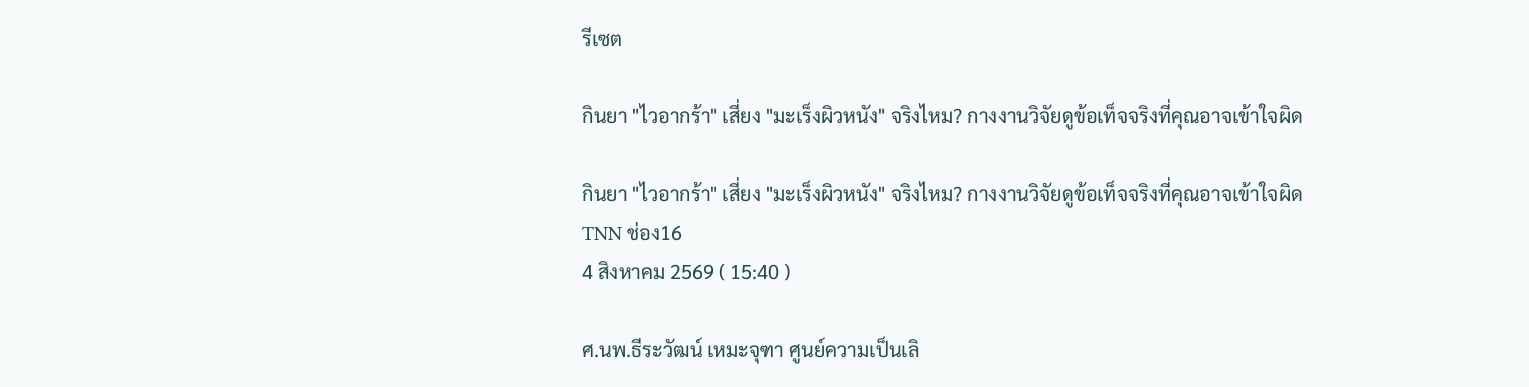รีเซต

กินยา "ไวอากร้า" เสี่ยง "มะเร็งผิวหนัง" จริงไหม? กางงานวิจัยดูข้อเท็จจริงที่คุณอาจเข้าใจผิด

กินยา "ไวอากร้า" เสี่ยง "มะเร็งผิวหนัง" จริงไหม? กางงานวิจัยดูข้อเท็จจริงที่คุณอาจเข้าใจผิด
TNN ช่อง16
4 สิงหาคม 2569 ( 15:40 )

ศ.นพ.ธีระวัฒน์ เหมะจุฑา ศูนย์ความเป็นเลิ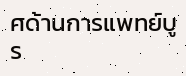ศด้านการแพทย์บูร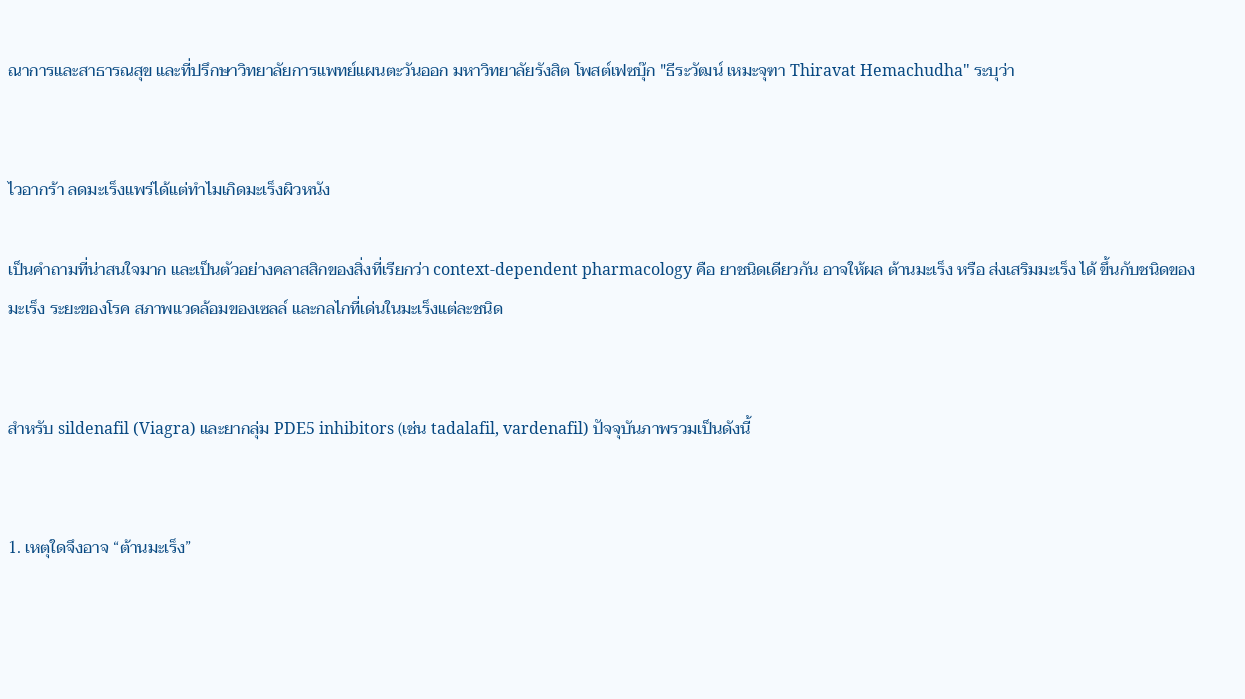ณาการและสาธารณสุข และที่ปรึกษาวิทยาลัยการแพทย์แผนตะวันออก มหาวิทยาลัยรังสิต โพสต์เฟซบุ๊ก "ธีระวัฒน์ เหมะจุฑา Thiravat Hemachudha" ระบุว่า


ไวอากร้า ลดมะเร็งแพร่ได้แต่ทำไมเกิดมะเร็งผิวหนัง

เป็นคำถามที่น่าสนใจมาก และเป็นตัวอย่างคลาสสิกของสิ่งที่เรียกว่า context-dependent pharmacology คือ ยาชนิดเดียวกัน อาจให้ผล ต้านมะเร็ง หรือ ส่งเสริมมะเร็ง ได้ ขึ้นกับชนิดของมะเร็ง ระยะของโรค สภาพแวดล้อมของเซลล์ และกลไกที่เด่นในมะเร็งแต่ละชนิด


สำหรับ sildenafil (Viagra) และยากลุ่ม PDE5 inhibitors (เช่น tadalafil, vardenafil) ปัจจุบันภาพรวมเป็นดังนี้


1. เหตุใดจึงอาจ “ต้านมะเร็ง”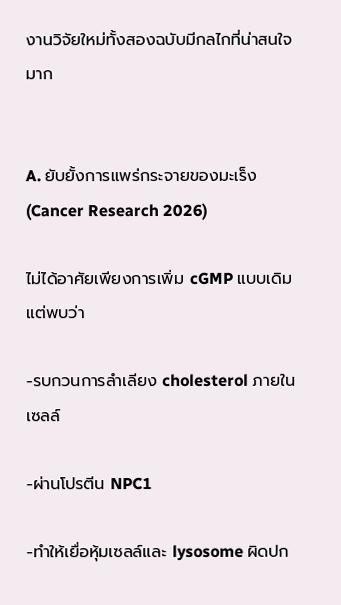งานวิจัยใหม่ทั้งสองฉบับมีกลไกที่น่าสนใจมาก


A. ยับยั้งการแพร่กระจายของมะเร็ง (Cancer Research 2026)

ไม่ได้อาศัยเพียงการเพิ่ม cGMP แบบเดิม แต่พบว่า

-รบกวนการลำเลียง cholesterol ภายในเซลล์

-ผ่านโปรตีน NPC1

-ทำให้เยื่อหุ้มเซลล์และ lysosome ผิดปก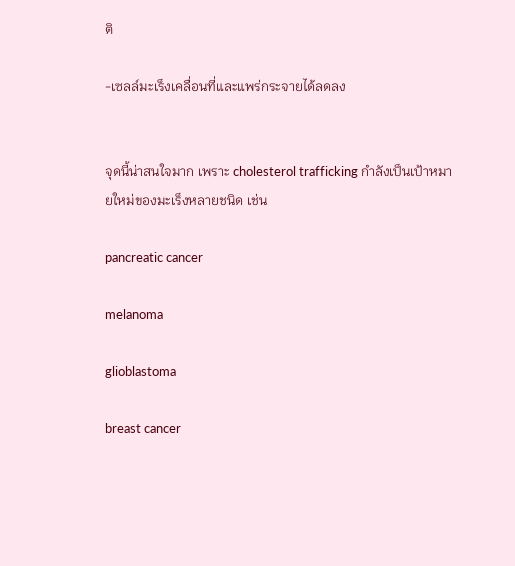ติ

-เซลล์มะเร็งเคลื่อนที่และแพร่กระจายได้ลดลง


จุดนี้น่าสนใจมาก เพราะ cholesterol trafficking กำลังเป็นเป้าหมายใหม่ของมะเร็งหลายชนิด เช่น

pancreatic cancer

melanoma

glioblastoma

breast cancer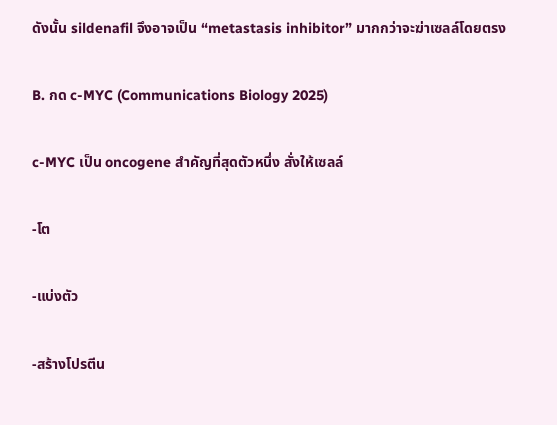ดังนั้น sildenafil จึงอาจเป็น “metastasis inhibitor” มากกว่าจะฆ่าเซลล์โดยตรง

B. กด c-MYC (Communications Biology 2025)

c-MYC เป็น oncogene สำคัญที่สุดตัวหนึ่ง สั่งให้เซลล์

-โต

-แบ่งตัว

-สร้างโปรตีน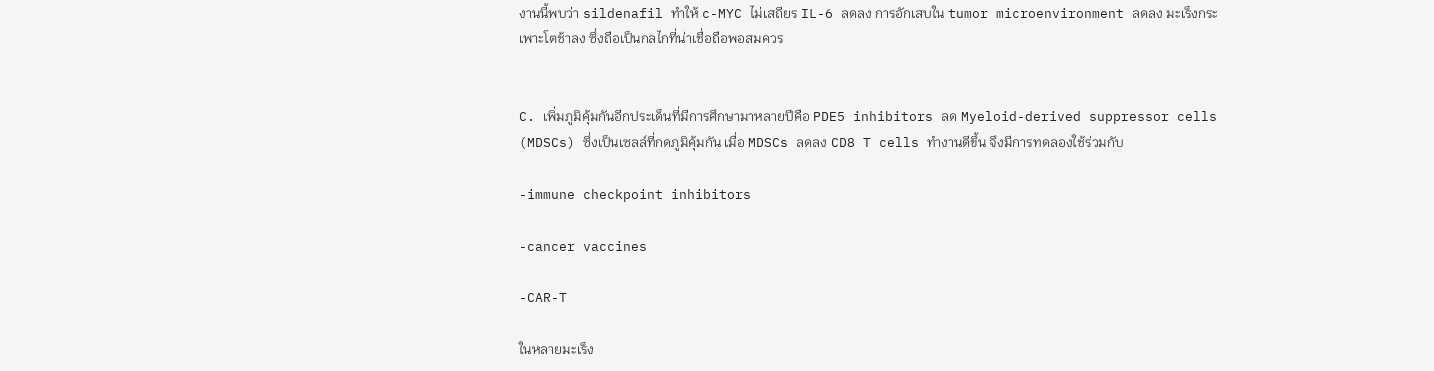งานนี้พบว่า sildenafil ทำให้ c-MYC ไม่เสถียร IL-6 ลดลง การอักเสบใน tumor microenvironment ลดลง มะเร็งกระเพาะโตช้าลง ซึ่งถือเป็นกลไกที่น่าเชื่อถือพอสมควร


C. เพิ่มภูมิคุ้มกันอีกประเด็นที่มีการศึกษามาหลายปีคือ PDE5 inhibitors ลด Myeloid-derived suppressor cells (MDSCs) ซึ่งเป็นเซลล์ที่กดภูมิคุ้มกัน เมื่อ MDSCs ลดลง CD8 T cells ทำงานดีขึ้น จึงมีการทดลองใช้ร่วมกับ

-immune checkpoint inhibitors

-cancer vaccines

-CAR-T

ในหลายมะเร็ง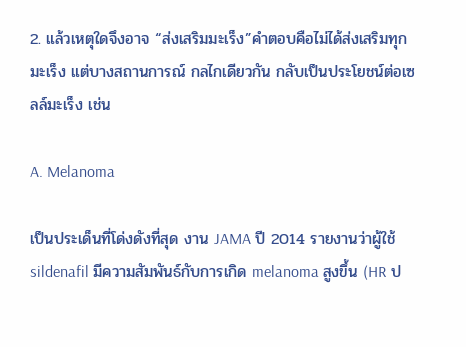2. แล้วเหตุใดจึงอาจ “ส่งเสริมมะเร็ง”คำตอบคือไม่ได้ส่งเสริมทุกมะเร็ง แต่บางสถานการณ์ กลไกเดียวกัน กลับเป็นประโยชน์ต่อเซลล์มะเร็ง เช่น

A. Melanoma

เป็นประเด็นที่โด่งดังที่สุด งาน JAMA ปี 2014 รายงานว่าผู้ใช้ sildenafil มีความสัมพันธ์กับการเกิด melanoma สูงขึ้น (HR ป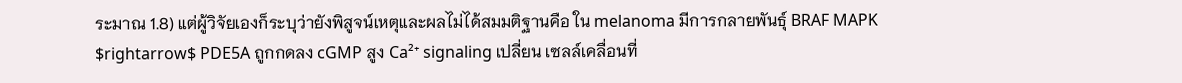ระมาณ 1.8) แต่ผู้วิจัยเองก็ระบุว่ายังพิสูจน์เหตุและผลไม่ได้สมมติฐานคือ ใน melanoma มีการกลายพันธุ์ BRAF MAPK $rightarrow$ PDE5A ถูกกดลง cGMP สูง Ca²⁺ signaling เปลี่ยน เซลล์เคลื่อนที่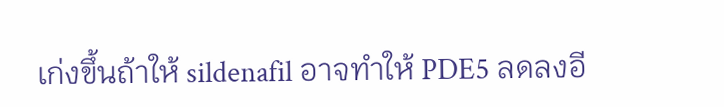เก่งขึ้นถ้าให้ sildenafil อาจทำให้ PDE5 ลดลงอี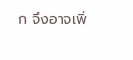ก จึงอาจเพิ่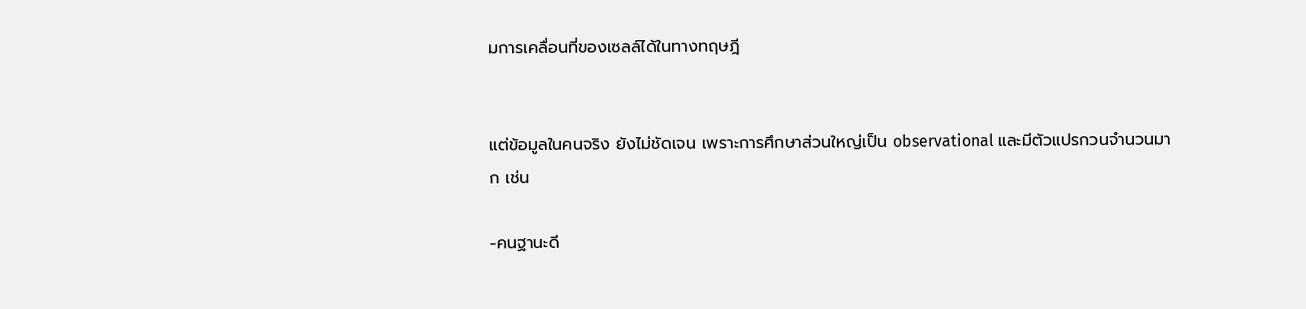มการเคลื่อนที่ของเซลล์ได้ในทางทฤษฎี


แต่ข้อมูลในคนจริง ยังไม่ชัดเจน เพราะการศึกษาส่วนใหญ่เป็น observational และมีตัวแปรกวนจำนวนมาก เช่น

-คนฐานะดี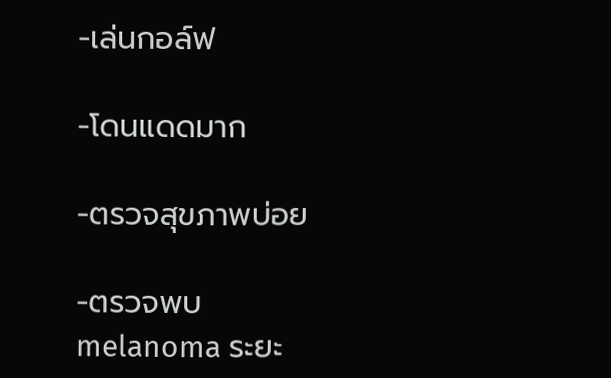-เล่นกอล์ฟ

-โดนแดดมาก

-ตรวจสุขภาพบ่อย

-ตรวจพบ melanoma ระยะ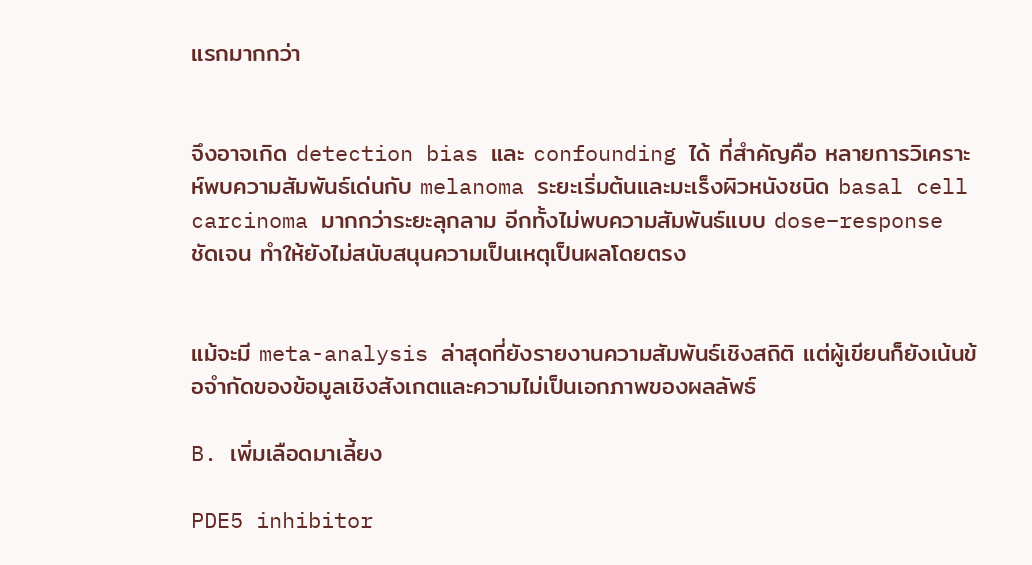แรกมากกว่า


จึงอาจเกิด detection bias และ confounding ได้ ที่สำคัญคือ หลายการวิเคราะห์พบความสัมพันธ์เด่นกับ melanoma ระยะเริ่มต้นและมะเร็งผิวหนังชนิด basal cell carcinoma มากกว่าระยะลุกลาม อีกทั้งไม่พบความสัมพันธ์แบบ dose–response ชัดเจน ทำให้ยังไม่สนับสนุนความเป็นเหตุเป็นผลโดยตรง


แม้จะมี meta-analysis ล่าสุดที่ยังรายงานความสัมพันธ์เชิงสถิติ แต่ผู้เขียนก็ยังเน้นข้อจำกัดของข้อมูลเชิงสังเกตและความไม่เป็นเอกภาพของผลลัพธ์

B. เพิ่มเลือดมาเลี้ยง

PDE5 inhibitor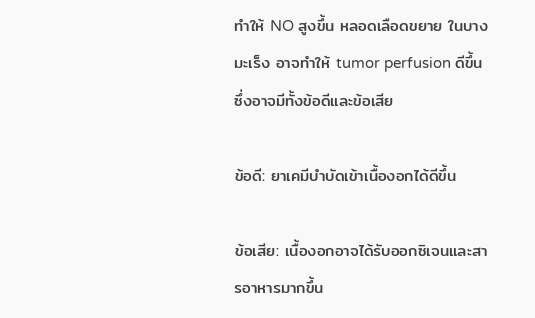ทำให้ NO สูงขึ้น หลอดเลือดขยาย ในบางมะเร็ง อาจทำให้ tumor perfusion ดีขึ้น ซึ่งอาจมีทั้งข้อดีและข้อเสีย

ข้อดี: ยาเคมีบำบัดเข้าเนื้องอกได้ดีขึ้น

ข้อเสีย: เนื้องอกอาจได้รับออกซิเจนและสารอาหารมากขึ้น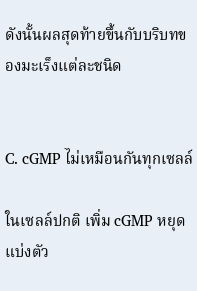ดังนั้นผลสุดท้ายขึ้นกับบริบทของมะเร็งแต่ละชนิด


C. cGMP ไม่เหมือนกันทุกเซลล์

ในเซลล์ปกติ เพิ่ม cGMP หยุดแบ่งตัว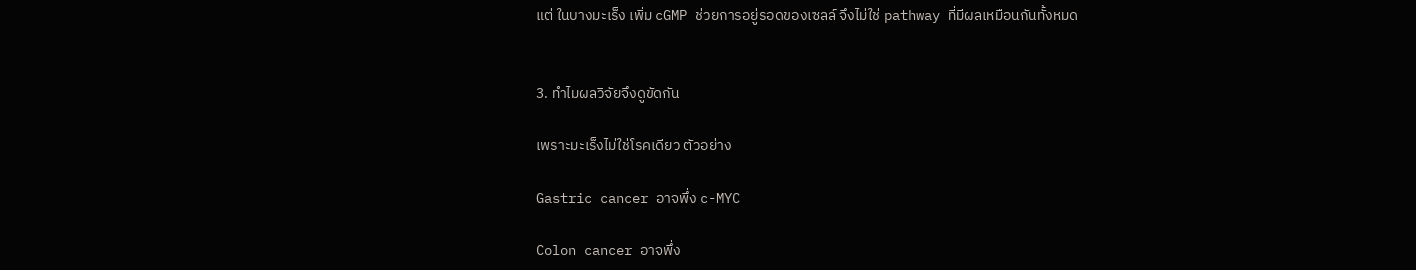แต่ ในบางมะเร็ง เพิ่ม cGMP ช่วยการอยู่รอดของเซลล์ จึงไม่ใช่ pathway ที่มีผลเหมือนกันทั้งหมด


3. ทำไมผลวิจัยจึงดูขัดกัน

เพราะมะเร็งไม่ใช่โรคเดียว ตัวอย่าง

Gastric cancer อาจพึ่ง c-MYC

Colon cancer อาจพึ่ง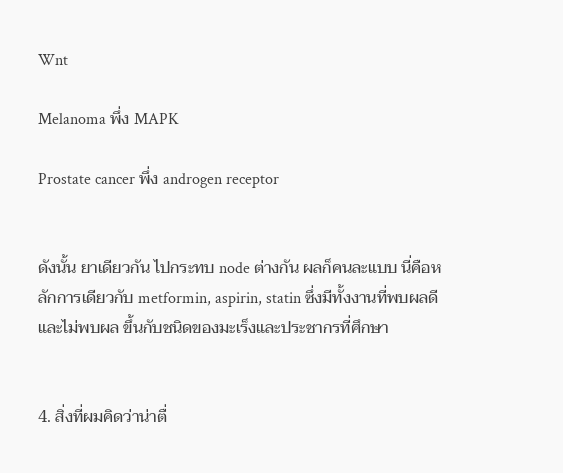Wnt

Melanoma พึ่ง MAPK

Prostate cancer พึ่ง androgen receptor


ดังนั้น ยาเดียวกัน ไปกระทบ node ต่างกัน ผลก็คนละแบบ นี่คือหลักการเดียวกับ metformin, aspirin, statin ซึ่งมีทั้งงานที่พบผลดีและไม่พบผล ขึ้นกับชนิดของมะเร็งและประชากรที่ศึกษา


4. สิ่งที่ผมคิดว่าน่าตื่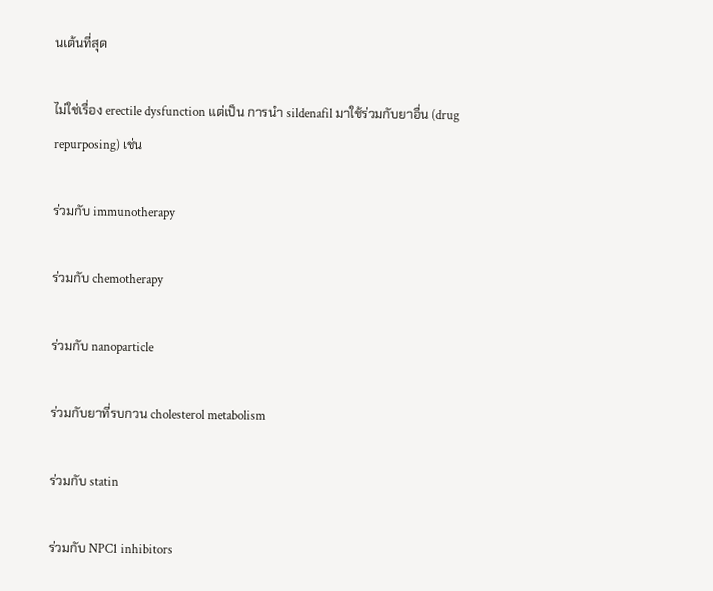นเต้นที่สุด

ไม่ใช่เรื่อง erectile dysfunction แต่เป็น การนำ sildenafil มาใช้ร่วมกับยาอื่น (drug repurposing) เช่น

ร่วมกับ immunotherapy

ร่วมกับ chemotherapy

ร่วมกับ nanoparticle

ร่วมกับยาที่รบกวน cholesterol metabolism

ร่วมกับ statin

ร่วมกับ NPC1 inhibitors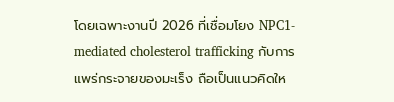โดยเฉพาะงานปี 2026 ที่เชื่อมโยง NPC1-mediated cholesterol trafficking กับการแพร่กระจายของมะเร็ง ถือเป็นแนวคิดให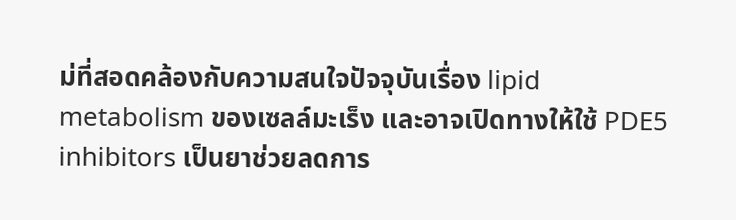ม่ที่สอดคล้องกับความสนใจปัจจุบันเรื่อง lipid metabolism ของเซลล์มะเร็ง และอาจเปิดทางให้ใช้ PDE5 inhibitors เป็นยาช่วยลดการ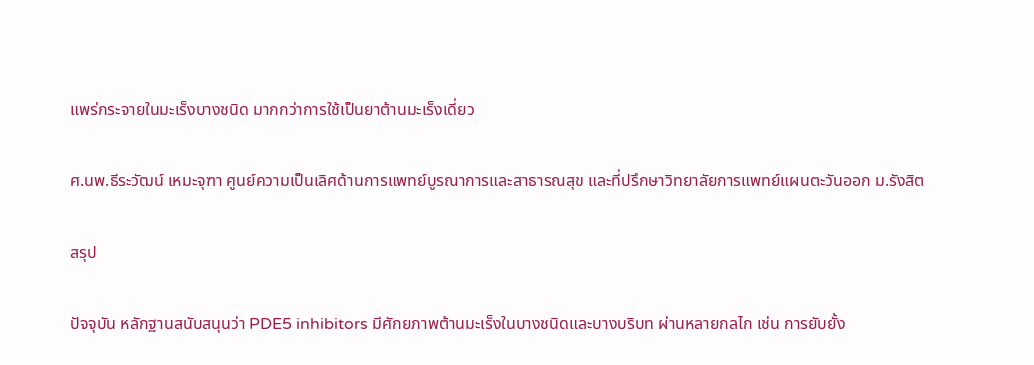แพร่กระจายในมะเร็งบางชนิด มากกว่าการใช้เป็นยาต้านมะเร็งเดี่ยว

ศ.นพ.ธีระวัฒน์ เหมะจุฑา ศูนย์ความเป็นเลิศด้านการแพทย์บูรณาการและสาธารณสุข และที่ปรึกษาวิทยาลัยการแพทย์แผนตะวันออก ม.รังสิต

สรุป

ปัจจุบัน หลักฐานสนับสนุนว่า PDE5 inhibitors มีศักยภาพต้านมะเร็งในบางชนิดและบางบริบท ผ่านหลายกลไก เช่น การยับยั้ง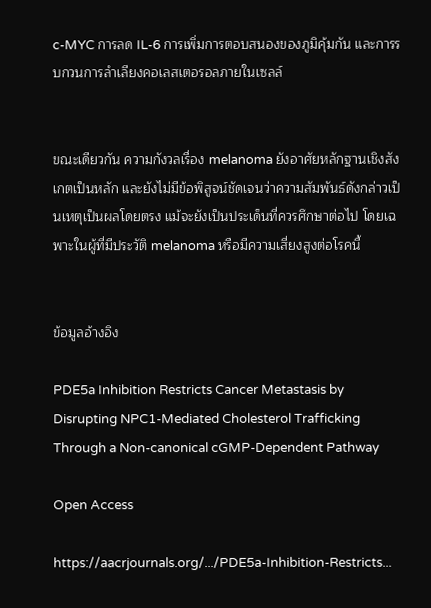c-MYC การลด IL-6 การเพิ่มการตอบสนองของภูมิคุ้มกัน และการรบกวนการลำเลียงคอเลสเตอรอลภายในเซลล์


ขณะเดียวกัน ความกังวลเรื่อง melanoma ยังอาศัยหลักฐานเชิงสังเกตเป็นหลัก และยังไม่มีข้อพิสูจน์ชัดเจนว่าความสัมพันธ์ดังกล่าวเป็นเหตุเป็นผลโดยตรง แม้จะยังเป็นประเด็นที่ควรศึกษาต่อไป โดยเฉพาะในผู้ที่มีประวัติ melanoma หรือมีความเสี่ยงสูงต่อโรคนี้


ข้อมูลอ้างอิง

PDE5a Inhibition Restricts Cancer Metastasis by Disrupting NPC1-Mediated Cholesterol Trafficking Through a Non-canonical cGMP-Dependent Pathway

Open Access

https://aacrjournals.org/.../PDE5a-Inhibition-Restricts...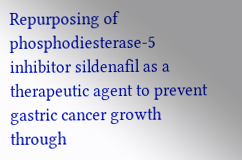Repurposing of phosphodiesterase-5 inhibitor sildenafil as a therapeutic agent to prevent gastric cancer growth through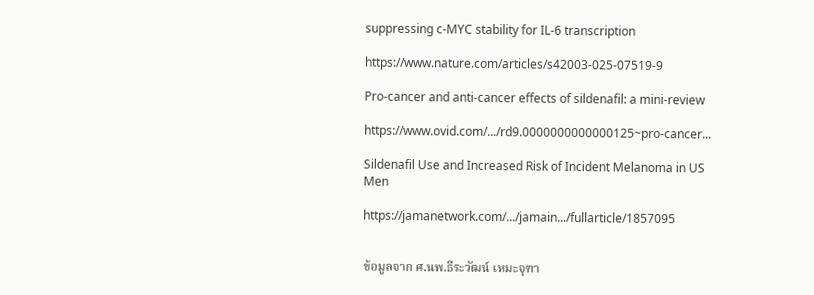suppressing c-MYC stability for IL-6 transcription

https://www.nature.com/articles/s42003-025-07519-9

Pro-cancer and anti-cancer effects of sildenafil: a mini-review

https://www.ovid.com/.../rd9.0000000000000125~pro-cancer...

Sildenafil Use and Increased Risk of Incident Melanoma in US Men

https://jamanetwork.com/.../jamain.../fullarticle/1857095


ข้อมูลจาก ศ.นพ.ธีระวัฒน์ เหมะจุฑา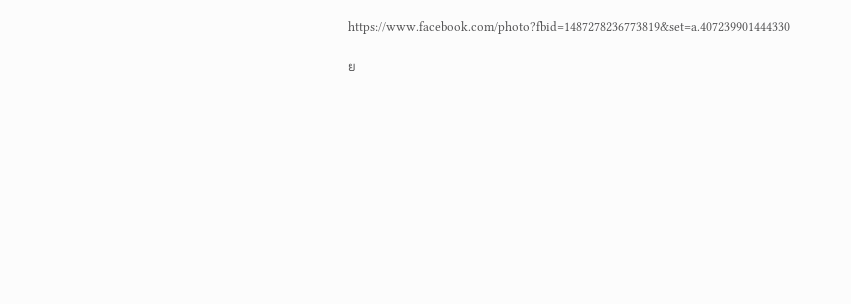https://www.facebook.com/photo?fbid=1487278236773819&set=a.407239901444330

ย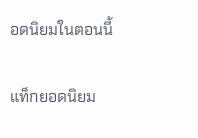อดนิยมในตอนนี้

แท็กยอดนิยม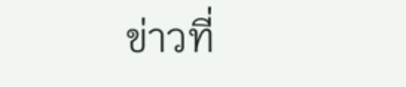ข่าวที่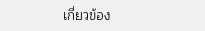เกี่ยวข้อง